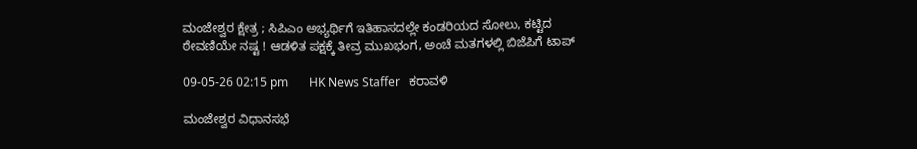ಮಂಜೇಶ್ವರ ಕ್ಷೇತ್ರ ; ಸಿಪಿಎಂ ಅಭ್ಯರ್ಥಿಗೆ ಇತಿಹಾಸದಲ್ಲೇ ಕಂಡರಿಯದ ಸೋಲು, ಕಟ್ಟಿದ ಠೇವಣಿಯೇ ನಷ್ಟ ! ಆಡಳಿತ ಪಕ್ಷಕ್ಕೆ ತೀವ್ರ ಮುಖಭಂಗ, ಅಂಚೆ ಮತಗಳಲ್ಲಿ ಬಿಜೆಪಿಗೆ ಟಾಪ್

09-05-26 02:15 pm       HK News Staffer   ಕರಾವಳಿ

ಮಂಜೇಶ್ವರ ವಿಧಾನಸಭೆ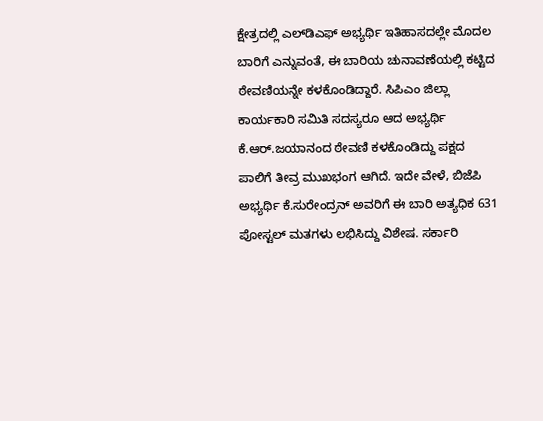ಕ್ಷೇತ್ರದಲ್ಲಿ ಎಲ್‌ಡಿಎಫ್ ಅಭ್ಯರ್ಥಿ ಇತಿಹಾಸದಲ್ಲೇ ಮೊದಲ ಬಾರಿಗೆ ಎನ್ನುವಂತೆ, ಈ ಬಾರಿಯ ಚುನಾವಣೆಯಲ್ಲಿ ಕಟ್ಟಿದ ಠೇವಣಿಯನ್ನೇ ಕಳಕೊಂಡಿದ್ದಾರೆ. ಸಿಪಿಎಂ ಜಿಲ್ಲಾ ಕಾರ್ಯಕಾರಿ ಸಮಿತಿ ಸದಸ್ಯರೂ ಆದ ಅಭ್ಯರ್ಥಿ ಕೆ.ಆ‌ರ್.ಜಯಾನಂದ ಠೇವಣಿ ಕಳಕೊಂಡಿದ್ದು ಪಕ್ಷದ ಪಾಲಿಗೆ ತೀವ್ರ ಮುಖಭಂಗ ಆಗಿದೆ. ಇದೇ ವೇಳೆ, ಬಿಜೆಪಿ ಅಭ್ಯರ್ಥಿ ಕೆ.ಸುರೇಂದ್ರನ್ ಅವರಿಗೆ ಈ ಬಾರಿ ಅತ್ಯಧಿಕ 631 ಪೋಸ್ಟಲ್ ಮತಗಳು ಲಭಿಸಿದ್ದು ವಿಶೇಷ. ಸರ್ಕಾರಿ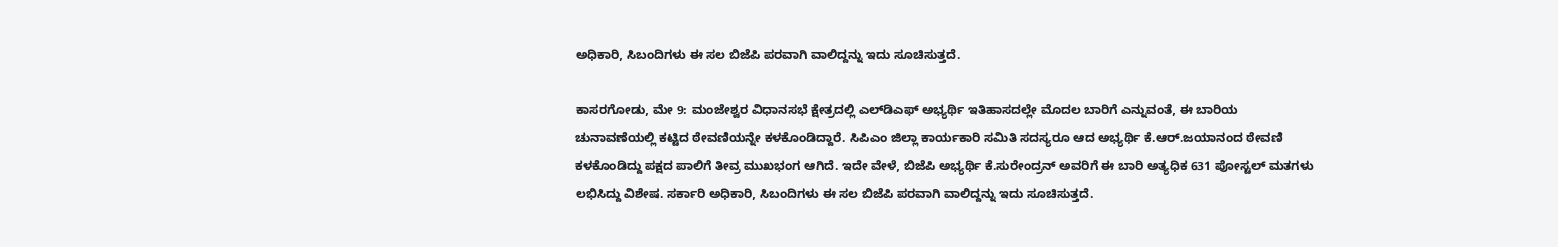ಅಧಿಕಾರಿ, ಸಿಬಂದಿಗಳು ಈ ಸಲ ಬಿಜೆಪಿ ಪರವಾಗಿ ವಾಲಿದ್ದನ್ನು ಇದು ಸೂಚಿಸುತ್ತದೆ.

ಕಾಸರಗೋಡು, ಮೇ 9: ಮಂಜೇಶ್ವರ ವಿಧಾನಸಭೆ ಕ್ಷೇತ್ರದಲ್ಲಿ ಎಲ್‌ಡಿಎಫ್ ಅಭ್ಯರ್ಥಿ ಇತಿಹಾಸದಲ್ಲೇ ಮೊದಲ ಬಾರಿಗೆ ಎನ್ನುವಂತೆ, ಈ ಬಾರಿಯ ಚುನಾವಣೆಯಲ್ಲಿ ಕಟ್ಟಿದ ಠೇವಣಿಯನ್ನೇ ಕಳಕೊಂಡಿದ್ದಾರೆ. ಸಿಪಿಎಂ ಜಿಲ್ಲಾ ಕಾರ್ಯಕಾರಿ ಸಮಿತಿ ಸದಸ್ಯರೂ ಆದ ಅಭ್ಯರ್ಥಿ ಕೆ.ಆ‌ರ್.ಜಯಾನಂದ ಠೇವಣಿ ಕಳಕೊಂಡಿದ್ದು ಪಕ್ಷದ ಪಾಲಿಗೆ ತೀವ್ರ ಮುಖಭಂಗ ಆಗಿದೆ. ಇದೇ ವೇಳೆ, ಬಿಜೆಪಿ ಅಭ್ಯರ್ಥಿ ಕೆ.ಸುರೇಂದ್ರನ್ ಅವರಿಗೆ ಈ ಬಾರಿ ಅತ್ಯಧಿಕ 631 ಪೋಸ್ಟಲ್ ಮತಗಳು ಲಭಿಸಿದ್ದು ವಿಶೇಷ. ಸರ್ಕಾರಿ ಅಧಿಕಾರಿ, ಸಿಬಂದಿಗಳು ಈ ಸಲ ಬಿಜೆಪಿ ಪರವಾಗಿ ವಾಲಿದ್ದನ್ನು ಇದು ಸೂಚಿಸುತ್ತದೆ.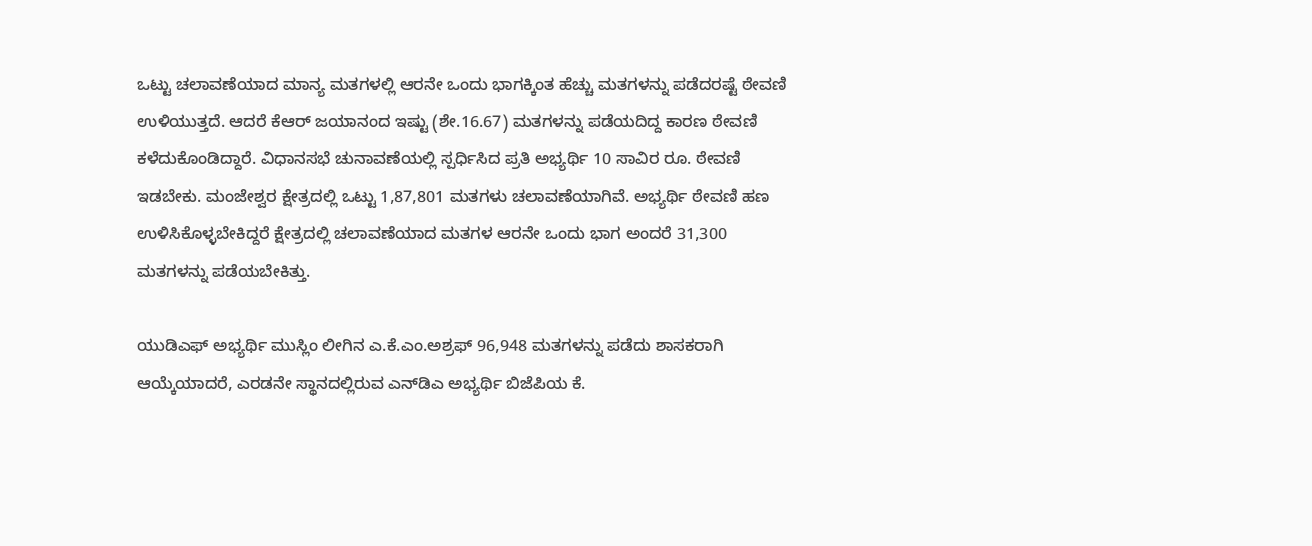ಒಟ್ಟು ಚಲಾವಣೆಯಾದ ಮಾನ್ಯ ಮತಗಳಲ್ಲಿ ಆರನೇ ಒಂದು ಭಾಗಕ್ಕಿಂತ ಹೆಚ್ಚು ಮತಗಳನ್ನು ಪಡೆದರಷ್ಟೆ ಠೇವಣಿ ಉಳಿಯುತ್ತದೆ. ಆದರೆ ಕೆಆರ್ ಜಯಾನಂದ ಇಷ್ಟು (ಶೇ.16.67) ಮತಗಳನ್ನು ಪಡೆಯದಿದ್ದ ಕಾರಣ ಠೇವಣಿ ಕಳೆದುಕೊಂಡಿದ್ದಾರೆ. ವಿಧಾನಸಭೆ ಚುನಾವಣೆಯಲ್ಲಿ ಸ್ಪರ್ಧಿಸಿದ ಪ್ರತಿ ಅಭ್ಯರ್ಥಿ 10 ಸಾವಿರ ರೂ. ಠೇವಣಿ ಇಡಬೇಕು. ಮಂಜೇಶ್ವರ ಕ್ಷೇತ್ರದಲ್ಲಿ ಒಟ್ಟು 1,87,801 ಮತಗಳು ಚಲಾವಣೆಯಾಗಿವೆ. ಅಭ್ಯರ್ಥಿ ಠೇವಣಿ ಹಣ ಉಳಿಸಿಕೊಳ್ಳಬೇಕಿದ್ದರೆ ಕ್ಷೇತ್ರದಲ್ಲಿ ಚಲಾವಣೆಯಾದ ಮತಗಳ ಆರನೇ ಒಂದು ಭಾಗ ಅಂದರೆ 31,300 ಮತಗಳನ್ನು ಪಡೆಯಬೇಕಿತ್ತು.

ಯುಡಿಎಫ್ ಅಭ್ಯರ್ಥಿ ಮುಸ್ಲಿಂ ಲೀಗಿನ ಎ.ಕೆ.ಎಂ.ಅಶ್ರಫ್ 96,948 ಮತಗಳನ್ನು ಪಡೆದು ಶಾಸಕರಾಗಿ ಆಯ್ಕೆಯಾದರೆ, ಎರಡನೇ ಸ್ಥಾನದಲ್ಲಿರುವ ಎನ್‌ಡಿಎ ಅಭ್ಯರ್ಥಿ ಬಿಜೆಪಿಯ ಕೆ.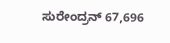ಸುರೇಂದ್ರನ್ 67,696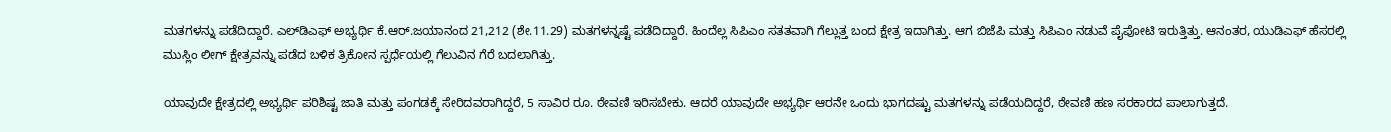ಮತಗಳನ್ನು ಪಡೆದಿದ್ದಾರೆ. ಎಲ್‌ಡಿಎಫ್ ಅಭ್ಯರ್ಥಿ ಕೆ.ಆರ್.ಜಯಾನಂದ 21,212 (ಶೇ.11.29) ಮತಗಳನ್ನಷ್ಟೆ ಪಡೆದಿದ್ದಾರೆ. ಹಿಂದೆಲ್ಲ ಸಿಪಿಎಂ ಸತತವಾಗಿ ಗೆಲ್ಲುತ್ತ ಬಂದ ಕ್ಷೇತ್ರ ಇದಾಗಿತ್ತು. ಆಗ ಬಿಜೆಪಿ ಮತ್ತು ಸಿಪಿಎಂ ನಡುವೆ ಪೈಪೋಟಿ ಇರುತ್ತಿತ್ತು. ಆನಂತರ, ಯುಡಿಎಫ್ ಹೆಸರಲ್ಲಿ ಮುಸ್ಲಿಂ ಲೀಗ್ ಕ್ಷೇತ್ರವನ್ನು ಪಡೆದ ಬಳಿಕ ತ್ರಿಕೋನ ಸ್ಪರ್ಧೆಯಲ್ಲಿ ಗೆಲುವಿನ ಗೆರೆ ಬದಲಾಗಿತ್ತು.

ಯಾವುದೇ ಕ್ಷೇತ್ರದಲ್ಲಿ ಅಭ್ಯರ್ಥಿ ಪರಿಶಿಷ್ಟ ಜಾತಿ ಮತ್ತು ಪಂಗಡಕ್ಕೆ ಸೇರಿದವರಾಗಿದ್ದರೆ, 5 ಸಾವಿರ ರೂ. ಠೇವಣಿ ಇರಿಸಬೇಕು. ಆದರೆ ಯಾವುದೇ ಅಭ್ಯರ್ಥಿ ಆರನೇ ಒಂದು ಭಾಗದಷ್ಟು ಮತಗಳನ್ನು ಪಡೆಯದಿದ್ದರೆ, ಠೇವಣಿ ಹಣ ಸರಕಾರದ ಪಾಲಾಗುತ್ತದೆ.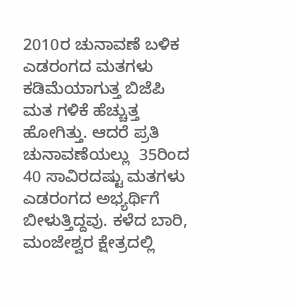2010ರ ಚುನಾವಣೆ ಬಳಿಕ ಎಡರಂಗದ ಮತಗಳು ಕಡಿಮೆಯಾಗುತ್ತ ಬಿಜೆಪಿ ಮತ ಗಳಿಕೆ ಹೆಚ್ಚುತ್ತ ಹೋಗಿತ್ತು. ಆದರೆ ಪ್ರತಿ ಚುನಾವಣೆಯಲ್ಲು  35ರಿಂದ 40 ಸಾವಿರದಷ್ಟು ಮತಗಳು ಎಡರಂಗದ ಅಭ್ಯರ್ಥಿಗೆ ಬೀಳುತ್ತಿದ್ದವು. ಕಳೆದ ಬಾರಿ, ಮಂಜೇಶ್ವರ ಕ್ಷೇತ್ರದಲ್ಲಿ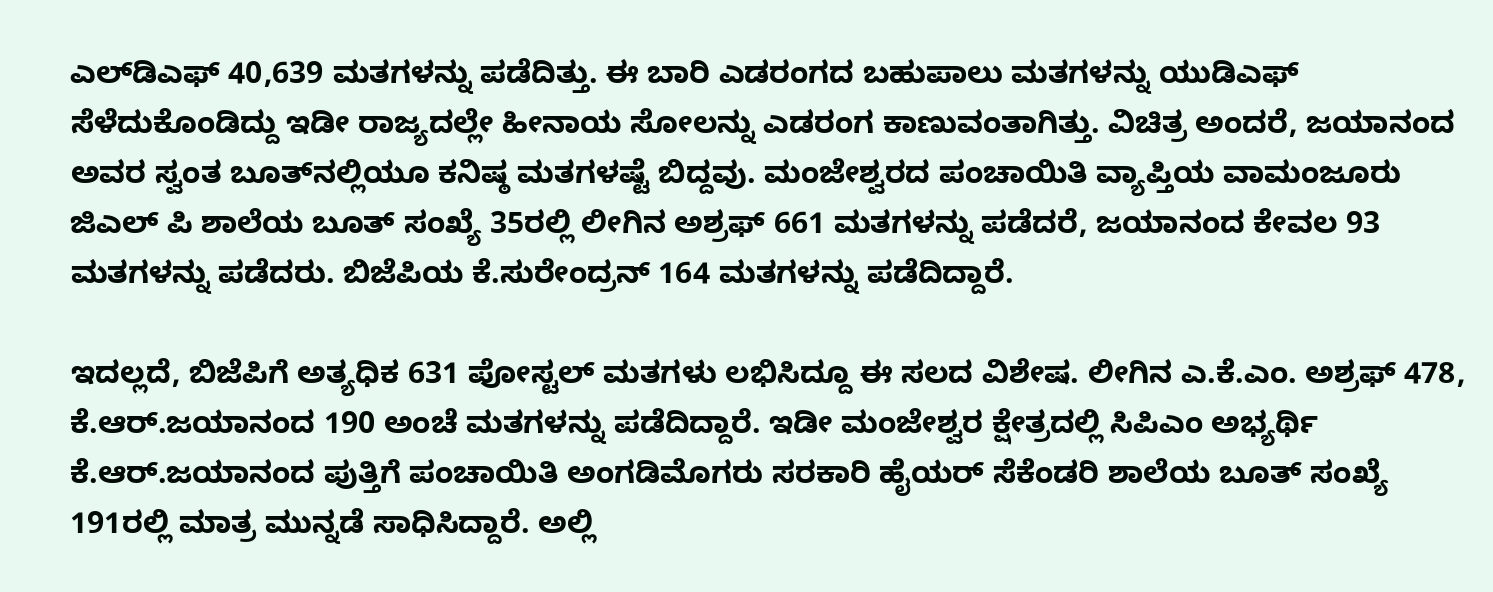ಎಲ್‌ಡಿಎಫ್ 40,639 ಮತಗಳನ್ನು ಪಡೆದಿತ್ತು. ಈ ಬಾರಿ ಎಡರಂಗದ ಬಹುಪಾಲು ಮತಗಳನ್ನು ಯುಡಿಎಫ್ ಸೆಳೆದುಕೊಂಡಿದ್ದು ಇಡೀ ರಾಜ್ಯದಲ್ಲೇ ಹೀನಾಯ ಸೋಲನ್ನು ಎಡರಂಗ ಕಾಣುವಂತಾಗಿತ್ತು. ವಿಚಿತ್ರ ಅಂದರೆ, ಜಯಾನಂದ ಅವರ ಸ್ವಂತ ಬೂತ್‌ನಲ್ಲಿಯೂ ಕನಿಷ್ಠ ಮತಗಳಷ್ಟೆ ಬಿದ್ದವು. ಮಂಜೇಶ್ವರದ ಪಂಚಾಯಿತಿ ವ್ಯಾಪ್ತಿಯ ವಾಮಂಜೂರು ಜಿಎಲ್‌ ಪಿ ಶಾಲೆಯ ಬೂತ್ ಸಂಖ್ಯೆ 35ರಲ್ಲಿ ಲೀಗಿನ ಅಶ್ರಫ್ 661 ಮತಗಳನ್ನು ಪಡೆದರೆ, ಜಯಾನಂದ ಕೇವಲ 93 ಮತಗಳನ್ನು ಪಡೆದರು. ಬಿಜೆಪಿಯ ಕೆ.ಸುರೇಂದ್ರನ್ 164 ಮತಗಳನ್ನು ಪಡೆದಿದ್ದಾರೆ.

ಇದಲ್ಲದೆ, ಬಿಜೆಪಿಗೆ ಅತ್ಯಧಿಕ 631 ಪೋಸ್ಟಲ್ ಮತಗಳು ಲಭಿಸಿದ್ದೂ ಈ ಸಲದ ವಿಶೇಷ. ಲೀಗಿನ ಎ.ಕೆ.ಎಂ. ಅಶ್ರಫ್ 478,  ಕೆ.ಆರ್.ಜಯಾನಂದ 190 ಅಂಚೆ ಮತಗಳನ್ನು ಪಡೆದಿದ್ದಾರೆ. ಇಡೀ ಮಂಜೇಶ್ವರ ಕ್ಷೇತ್ರದಲ್ಲಿ ಸಿಪಿಎಂ ಅಭ್ಯರ್ಥಿ ಕೆ.ಆರ್.ಜಯಾನಂದ ಪುತ್ತಿಗೆ ಪಂಚಾಯಿತಿ ಅಂಗಡಿಮೊಗರು ಸರಕಾರಿ ಹೈಯರ್ ಸೆಕೆಂಡರಿ ಶಾಲೆಯ ಬೂತ್ ಸಂಖ್ಯೆ 191ರಲ್ಲಿ ಮಾತ್ರ ಮುನ್ನಡೆ ಸಾಧಿಸಿದ್ದಾರೆ. ಅಲ್ಲಿ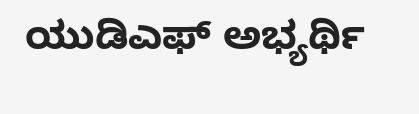ಯುಡಿಎಫ್ ಅಭ್ಯರ್ಥಿ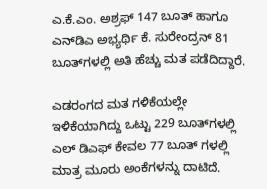ಎ.ಕೆ.ಎಂ. ಅಶ್ರಫ್ 147 ಬೂತ್ ಹಾಗೂ ಎನ್‌ಡಿಎ ಅಭ್ಯರ್ಥಿ ಕೆ. ಸುರೇಂದ್ರನ್ 81 ಬೂತ್‌ಗಳಲ್ಲಿ ಅತಿ ಹೆಚ್ಚು ಮತ ಪಡೆದಿದ್ದಾರೆ.

ಎಡರಂಗದ ಮತ ಗಳಿಕೆಯಲ್ಲೇ ಇಳಿಕೆಯಾಗಿದ್ದು ಒಟ್ಟು 229 ಬೂತ್‌ಗಳಲ್ಲಿ ಎಲ್‌ ಡಿಎಫ್ ಕೇವಲ 77 ಬೂತ್ ಗಳಲ್ಲಿ ಮಾತ್ರ ಮೂರು ಅಂಕೆಗಳನ್ನು ದಾಟಿದೆ.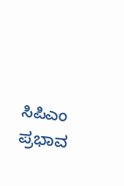ಸಿಪಿಎಂ ಪ್ರಭಾವ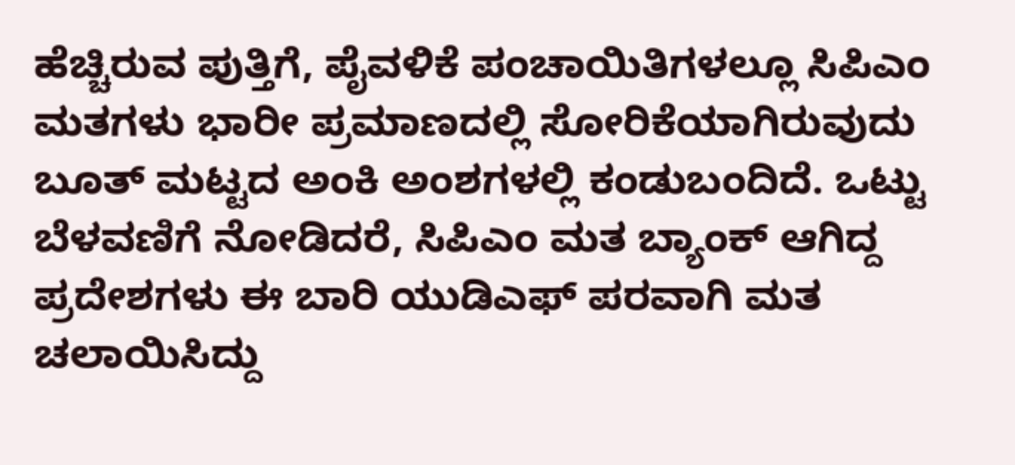ಹೆಚ್ಚಿರುವ ಪುತ್ತಿಗೆ, ಪೈವಳಿಕೆ ಪಂಚಾಯಿತಿಗಳಲ್ಲೂ ಸಿಪಿಎಂ ಮತಗಳು ಭಾರೀ ಪ್ರಮಾಣದಲ್ಲಿ ಸೋರಿಕೆಯಾಗಿರುವುದು ಬೂತ್ ಮಟ್ಟದ ಅಂಕಿ ಅಂಶಗಳಲ್ಲಿ ಕಂಡುಬಂದಿದೆ. ಒಟ್ಟು ಬೆಳವಣಿಗೆ ನೋಡಿದರೆ, ಸಿಪಿಎಂ ಮತ ಬ್ಯಾಂಕ್ ಆಗಿದ್ದ ಪ್ರದೇಶಗಳು ಈ ಬಾರಿ ಯುಡಿಎಫ್ ಪರವಾಗಿ ಮತ ಚಲಾಯಿಸಿದ್ದು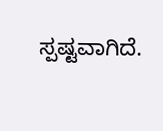ಸ್ಪಷ್ಟವಾಗಿದೆ.